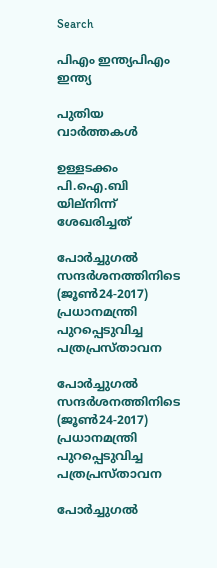Search

പിഎം ഇന്ത്യപിഎം ഇന്ത്യ

പുതിയ വാർത്തകൾ

ഉള്ളടക്കം പി.ഐ.ബി യില്നിന്ന് ശേഖരിച്ചത്

പോര്‍ച്ചുഗല്‍ സന്ദര്‍ശനത്തിനിടെ (ജൂണ്‍24-2017) പ്രധാനമന്ത്രി പുറപ്പെടുവിച്ച പത്രപ്രസ്താവന

പോര്‍ച്ചുഗല്‍ സന്ദര്‍ശനത്തിനിടെ (ജൂണ്‍24-2017) പ്രധാനമന്ത്രി പുറപ്പെടുവിച്ച പത്രപ്രസ്താവന

പോര്‍ച്ചുഗല്‍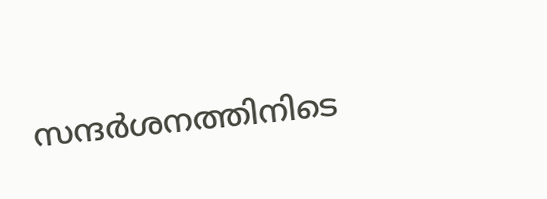സന്ദര്‍ശനത്തിനിടെ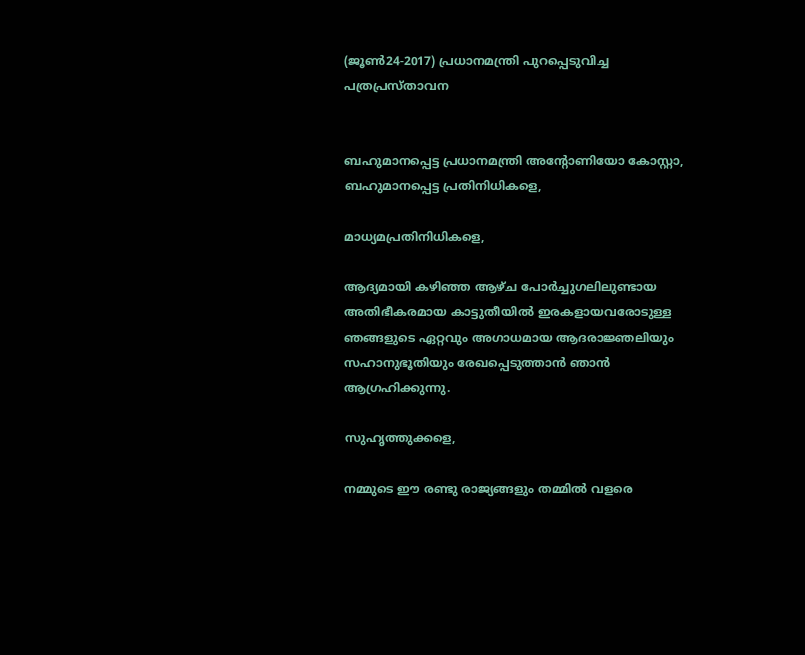(ജൂണ്‍24-2017) പ്രധാനമന്ത്രി പുറപ്പെടുവിച്ച പത്രപ്രസ്താവന


ബഹുമാനപ്പെട്ട പ്രധാനമന്ത്രി അന്റോണിയോ കോസ്റ്റാ, ബഹുമാനപ്പെട്ട പ്രതിനിധികളെ,

മാധ്യമപ്രതിനിധികളെ,

ആദ്യമായി കഴിഞ്ഞ ആഴ്ച പോര്‍ച്ചുഗലിലുണ്ടായ അതിഭീകരമായ കാട്ടുതീയില്‍ ഇരകളായവരോടുള്ള ഞങ്ങളുടെ ഏറ്റവും അഗാധമായ ആദരാജ്ഞലിയും സഹാനുഭൂതിയും രേഖപ്പെടുത്താന്‍ ഞാന്‍ ആഗ്രഹിക്കുന്നു.

സുഹൃത്തുക്കളെ,

നമ്മുടെ ഈ രണ്ടു രാജ്യങ്ങളും തമ്മില്‍ വളരെ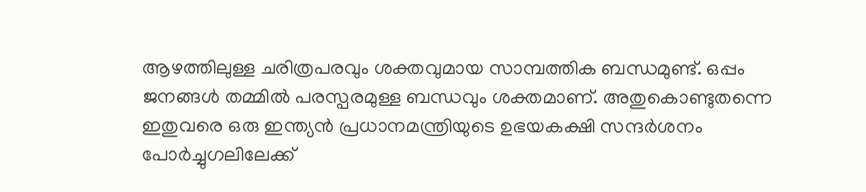ആഴത്തിലുള്ള ചരിത്രപരവും ശക്തവുമായ സാമ്പത്തിക ബന്ധമുണ്ട്. ഒപ്പം ജനങ്ങള്‍ തമ്മില്‍ പരസ്പരമുള്ള ബന്ധവും ശക്തമാണ്. അതുകൊണ്ടുതന്നെ ഇതുവരെ ഒരു ഇന്ത്യന്‍ പ്രധാനമന്ത്രിയുടെ ഉഭയകക്ഷി സന്ദര്‍ശനം പോര്‍ച്ചുഗലിലേക്ക്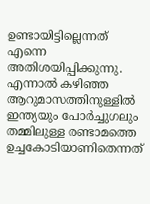ഉണ്ടായിട്ടില്ലെന്നത് എന്നെ അതിശയിപ്പിക്കുന്നു. എന്നാല്‍ കഴിഞ്ഞ ആറുമാസത്തിനുള്ളില്‍ ഇന്ത്യയും പോര്‍ച്ചുഗലും തമ്മിലുള്ള രണ്ടാമത്തെ ഉച്ചകോടിയാണിതെന്നത്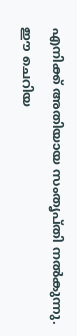എനിക്ക് അതിയായ സംതൃപ്തി നല്‍കുന്നു. ഈ ചെറിയ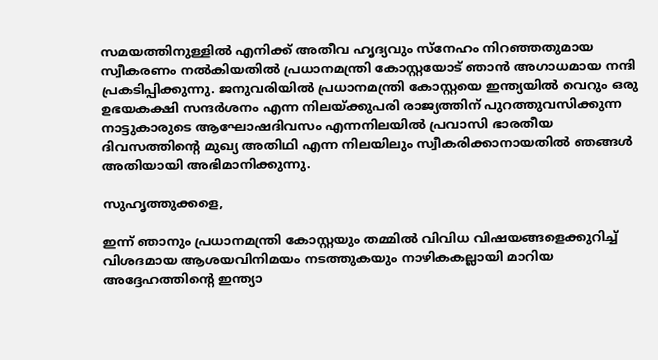സമയത്തിനുള്ളില്‍ എനിക്ക് അതീവ ഹൃദ്യവും സ്‌നേഹം നിറഞ്ഞതുമായ സ്വീകരണം നല്‍കിയതില്‍ പ്രധാനമന്ത്രി കോസ്റ്റയോട് ഞാന്‍ അഗാധമായ നന്ദി പ്രകടിപ്പിക്കുന്നു. ജനുവരിയില്‍ പ്രധാനമന്ത്രി കോസ്റ്റയെ ഇന്ത്യയില്‍ വെറും ഒരു ഉഭയകക്ഷി സന്ദര്‍ശനം എന്ന നിലയ്ക്കുപരി രാജ്യത്തിന് പുറത്തുവസിക്കുന്ന നാട്ടുകാരുടെ ആഘോഷദിവസം എന്നനിലയില്‍ പ്രവാസി ഭാരതീയ ദിവസത്തിന്റെ മുഖ്യ അതിഥി എന്ന നിലയിലും സ്വീകരിക്കാനായതില്‍ ഞങ്ങള്‍ അതിയായി അഭിമാനിക്കുന്നു.

സുഹൃത്തുക്കളെ,

ഇന്ന് ഞാനും പ്രധാനമന്ത്രി കോസ്റ്റയും തമ്മില്‍ വിവിധ വിഷയങ്ങളെക്കുറിച്ച് വിശദമായ ആശയവിനിമയം നടത്തുകയും നാഴികകല്ലായി മാറിയ അദ്ദേഹത്തിന്റെ ഇന്ത്യാ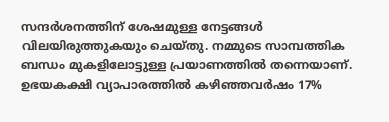സന്ദര്‍ശനത്തിന് ശേഷമുള്ള നേട്ടങ്ങള്‍ വിലയിരുത്തുകയും ചെയ്തു. നമ്മുടെ സാമ്പത്തിക ബന്ധം മുകളിലോട്ടുള്ള പ്രയാണത്തില്‍ തന്നെയാണ്. ഉഭയകക്ഷി വ്യാപാരത്തില്‍ കഴിഞ്ഞവര്‍ഷം 17%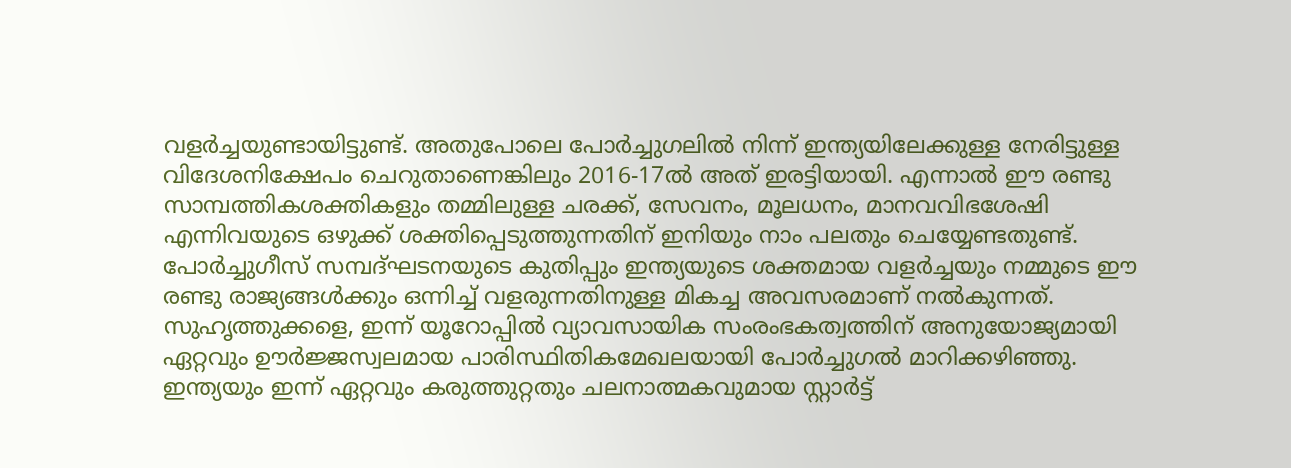വളര്‍ച്ചയുണ്ടായിട്ടുണ്ട്. അതുപോലെ പോര്‍ച്ചുഗലില്‍ നിന്ന് ഇന്ത്യയിലേക്കുള്ള നേരിട്ടുള്ള വിദേശനിക്ഷേപം ചെറുതാണെങ്കിലും 2016-17ല്‍ അത് ഇരട്ടിയായി. എന്നാല്‍ ഈ രണ്ടു സാമ്പത്തികശക്തികളും തമ്മിലുള്ള ചരക്ക്, സേവനം, മൂലധനം, മാനവവിഭശേഷി എന്നിവയുടെ ഒഴുക്ക് ശക്തിപ്പെടുത്തുന്നതിന് ഇനിയും നാം പലതും ചെയ്യേണ്ടതുണ്ട്. പോര്‍ച്ചുഗീസ് സമ്പദ്ഘടനയുടെ കുതിപ്പും ഇന്ത്യയുടെ ശക്തമായ വളര്‍ച്ചയും നമ്മുടെ ഈ രണ്ടു രാജ്യങ്ങള്‍ക്കും ഒന്നിച്ച് വളരുന്നതിനുള്ള മികച്ച അവസരമാണ് നല്‍കുന്നത്. സുഹൃത്തുക്കളെ, ഇന്ന് യൂറോപ്പില്‍ വ്യാവസായിക സംരംഭകത്വത്തിന് അനുയോജ്യമായി ഏറ്റവും ഊര്‍ജ്ജസ്വലമായ പാരിസ്ഥിതികമേഖലയായി പോര്‍ച്ചുഗല്‍ മാറിക്കഴിഞ്ഞു. ഇന്ത്യയും ഇന്ന് ഏറ്റവും കരുത്തുറ്റതും ചലനാത്മകവുമായ സ്റ്റാര്‍ട്ട്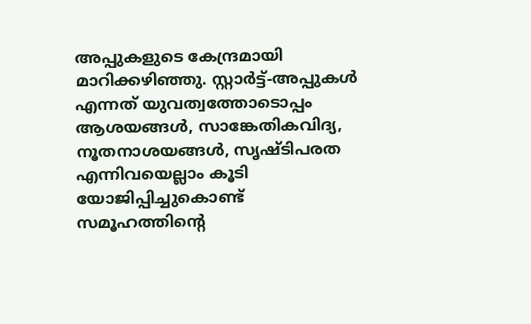അപ്പുകളുടെ കേന്ദ്രമായി മാറിക്കഴിഞ്ഞു. സ്റ്റാര്‍ട്ട്-അപ്പുകള്‍ എന്നത് യുവത്വത്തോടൊപ്പം ആശയങ്ങള്‍, സാങ്കേതികവിദ്യ, നൂതനാശയങ്ങള്‍, സൃഷ്ടിപരത എന്നിവയെല്ലാം കൂടി യോജിപ്പിച്ചുകൊണ്ട് സമൂഹത്തിന്റെ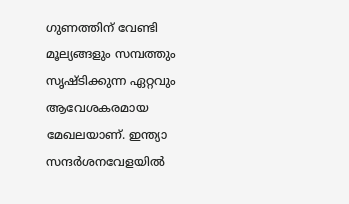ഗുണത്തിന് വേണ്ടി മൂല്യങ്ങളും സമ്പത്തും സൃഷ്ടിക്കുന്ന ഏറ്റവും ആവേശകരമായ മേഖലയാണ്. ഇന്ത്യാ സന്ദര്‍ശനവേളയില്‍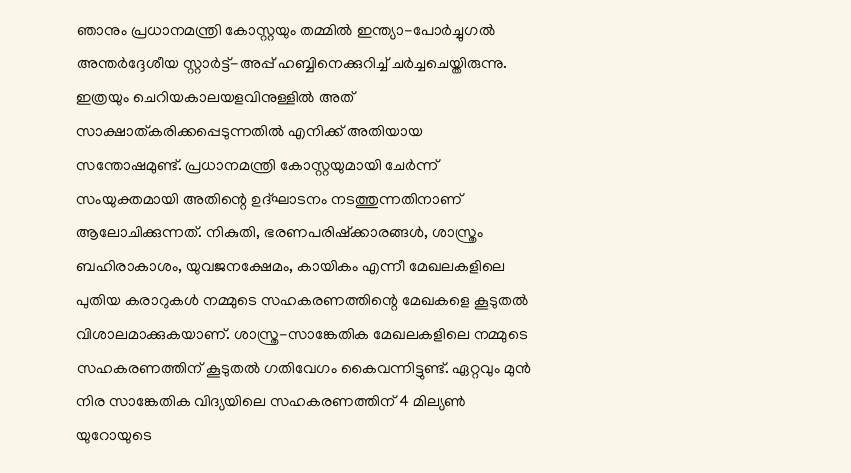ഞാനും പ്രധാനമന്ത്രി കോസ്റ്റയും തമ്മില്‍ ഇന്ത്യാ-പോര്‍ച്ചുഗല്‍ അന്തര്‍ദ്ദേശീയ സ്റ്റാര്‍ട്ട്-അപ്പ് ഹബ്ബിനെക്കുറിച്ച് ചര്‍ച്ചചെയ്തിരുന്നു. ഇത്രയും ചെറിയകാലയളവിനുള്ളില്‍ അത് സാക്ഷാത്കരിക്കപ്പെടുന്നതില്‍ എനിക്ക് അതിയായ സന്തോഷമുണ്ട്. പ്രധാനമന്ത്രി കോസ്റ്റയുമായി ചേര്‍ന്ന് സംയുക്തമായി അതിന്റെ ഉദ്ഘാടനം നടത്തുന്നതിനാണ് ആലോചിക്കുന്നത്. നികുതി, ഭരണപരിഷ്‌ക്കാരങ്ങള്‍, ശാസ്ത്രം ബഹിരാകാശം, യുവജനക്ഷേമം, കായികം എന്നീ മേഖലകളിലെ പുതിയ കരാറുകള്‍ നമ്മുടെ സഹകരണത്തിന്റെ മേഖകളെ കൂടുതല്‍ വിശാലമാക്കുകയാണ്. ശാസ്ത്ര-സാങ്കേതിക മേഖലകളിലെ നമ്മുടെ സഹകരണത്തിന് കൂടുതല്‍ ഗതിവേഗം കൈവന്നിട്ടുണ്ട്. ഏറ്റവും മുന്‍ നിര സാങ്കേതിക വിദ്യയിലെ സഹകരണത്തിന് 4 മില്യണ്‍ യുറോയുടെ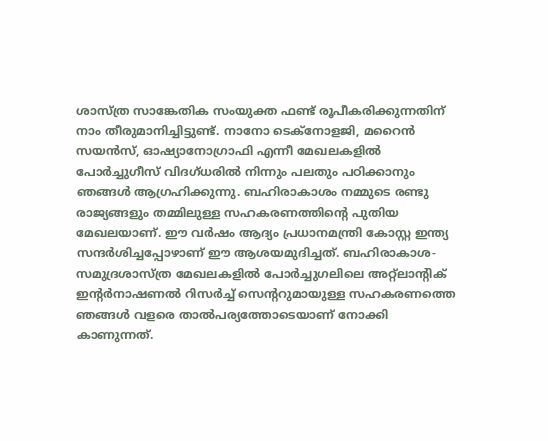ശാസ്ത്ര സാങ്കേതിക സംയുക്ത ഫണ്ട് രൂപീകരിക്കുന്നതിന് നാം തീരുമാനിച്ചിട്ടുണ്ട്. നാനോ ടെക്‌നോളജി, മറൈന്‍ സയന്‍സ്, ഓഷ്യാനോഗ്രാഫി എന്നീ മേഖലകളില്‍ പോര്‍ച്ചുഗീസ് വിദഗ്ധരില്‍ നിന്നും പലതും പഠിക്കാനും ഞങ്ങള്‍ ആഗ്രഹിക്കുന്നു. ബഹിരാകാശം നമ്മുടെ രണ്ടു രാജ്യങ്ങളും തമ്മിലുള്ള സഹകരണത്തിന്റെ പുതിയ മേഖലയാണ്. ഈ വര്‍ഷം ആദ്യം പ്രധാനമന്ത്രി കോസ്റ്റ ഇന്ത്യ സന്ദര്‍ശിച്ചപ്പോഴാണ് ഈ ആശയമുദിച്ചത്. ബഹിരാകാശ-സമുദ്രശാസ്ത്ര മേഖലകളില്‍ പോര്‍ച്ചുഗലിലെ അറ്റ്‌ലാന്റിക് ഇന്റര്‍നാഷണല്‍ റിസര്‍ച്ച് സെന്ററുമായുള്ള സഹകരണത്തെ ഞങ്ങള്‍ വളരെ താല്‍പര്യത്തോടെയാണ് നോക്കി കാണുന്നത്.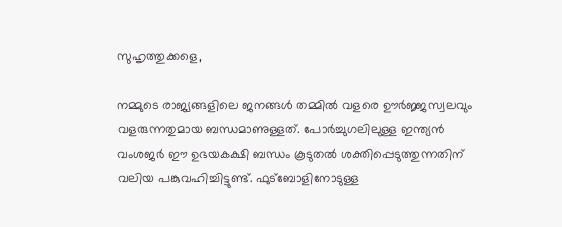സുഹൃത്തുക്കളെ,

നമ്മുടെ രാജ്യങ്ങളിലെ ജനങ്ങള്‍ തമ്മില്‍ വളരെ ഊര്‍ജ്ജസ്വലവും വളരുന്നതുമായ ബന്ധമാണുള്ളത്. പോര്‍ച്ചുഗലിലുള്ള ഇന്ത്യന്‍ വംശജര്‍ ഈ ഉഭയകക്ഷി ബന്ധം കൂടുതല്‍ ശക്തിപ്പെടുത്തുന്നതിന് വലിയ പങ്കുവഹിച്ചിട്ടുണ്ട്. ഫുട്‌ബോളിനോടുള്ള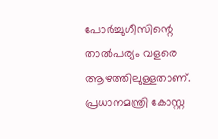പോര്‍ച്ചുഗീസിന്റെ താല്‍പര്യം വളരെ ആഴത്തിലുള്ളതാണ്. പ്രധാനമന്ത്രി കോസ്റ്റ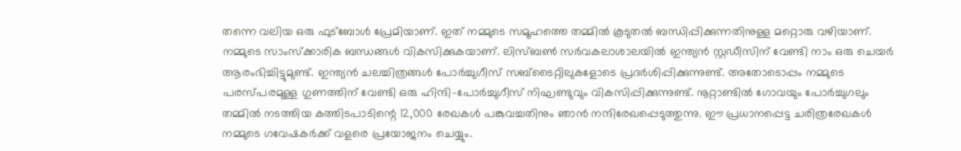തന്നെ വലിയ ഒരു ഫുട്‌ബോള്‍ പ്രേമിയാണ്. ഇത് നമ്മുടെ സമൂഹത്തെ തമ്മില്‍ കൂടുതല്‍ ബന്ധിപ്പിക്കുന്നതിനുള്ള മറ്റൊരു വഴിയാണ്. നമ്മുടെ സാംസ്‌ക്കാരിക ബന്ധങ്ങള്‍ വികസിക്കുകയാണ്. ലിസ്ബണ്‍ സര്‍വകലാശാലയില്‍ ഇന്ത്യന്‍ സ്റ്റഡീസിന് വേണ്ടി നാം ഒരു ചെയര്‍ ആരംഭിച്ചിട്ടുമുണ്ട്. ഇന്ത്യന്‍ ചലച്ചിത്രങ്ങള്‍ പോര്‍ച്ചുഗീസ് സബ്‌ടൈറ്റിലുകളോടെ പ്രദര്‍ശിപ്പിക്കുന്നുണ്ട്. അതോടൊപ്പം നമ്മുടെ പരസ്പരമുള്ള ഗുണത്തിന് വേണ്ടി ഒരു ഹിന്ദി-പോര്‍ച്ചുഗീസ് നിഘണ്ടുവും വികസിപ്പിക്കുന്നുണ്ട്. നൂറ്റാണ്ടില്‍ ഗോവയും പോര്‍ച്ചുഗലും തമ്മില്‍ നടത്തിയ കത്തിടപാടിന്റെ 12,000 രേഖകള്‍ പങ്കുവച്ചതിനും ഞാന്‍ നന്ദിരേഖപ്പെടുത്തുന്നു. ഈ പ്രധാനപ്പെട്ട ചരിത്രരേഖകള്‍ നമ്മുടെ ഗവേഷകര്‍ക്ക് വളരെ പ്രയോജനം ചെയ്യും.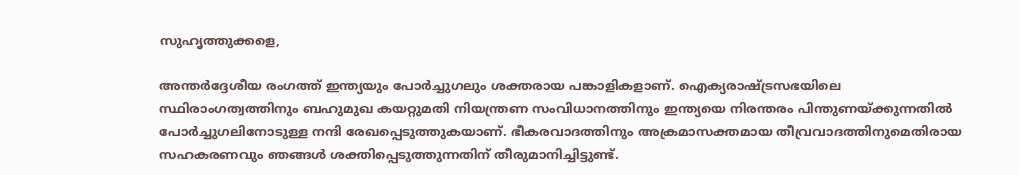സുഹൃത്തുക്കളെ,

അന്തര്‍ദ്ദേശീയ രംഗത്ത് ഇന്ത്യയും പോര്‍ച്ചുഗലും ശക്തരായ പങ്കാളികളാണ്. ഐക്യരാഷ്ട്രസഭയിലെ സ്ഥിരാംഗത്വത്തിനും ബഹുമുഖ കയറ്റുമതി നിയന്ത്രണ സംവിധാനത്തിനും ഇന്ത്യയെ നിരന്തരം പിന്തുണയ്ക്കുന്നതില്‍ പോര്‍ച്ചുഗലിനോടുള്ള നന്ദി രേഖപ്പെടുത്തുകയാണ്. ഭീകരവാദത്തിനും അക്രമാസക്തമായ തീവ്രവാദത്തിനുമെതിരായ സഹകരണവും ഞങ്ങള്‍ ശക്തിപ്പെടുത്തുന്നതിന് തീരുമാനിച്ചിട്ടുണ്ട്.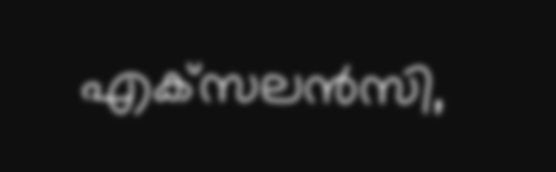എക്‌സലന്‍സി,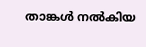താങ്കള്‍ നല്‍കിയ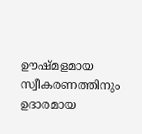ഊഷ്മളമായ സ്വീകരണത്തിനും ഉദാരമായ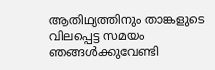ആതിഥ്യത്തിനും താങ്കളുടെ വിലപ്പെട്ട സമയം ഞങ്ങള്‍ക്കുവേണ്ടി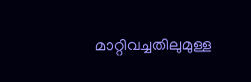മാറ്റിവച്ചതിലുമുള്ള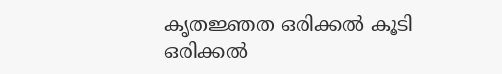കൃതജ്ഞത ഒരിക്കല്‍ കൂടി ഒരിക്കല്‍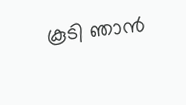കൂടി ഞാന്‍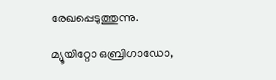രേഖപ്പെടുത്തുന്നു.

മ്യൂയിറ്റോ ഒബ്രിഗാഡോ,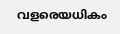വളരെയധികം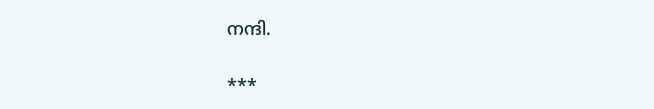നന്ദി.

***